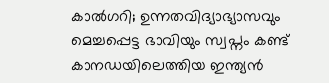കാൽഗറി; ഉന്നതവിദ്യാഭ്യാസവും മെച്ചപ്പെട്ട ഭാവിയും സ്വപ്നം കണ്ട് കാനഡയിലെത്തിയ ഇന്ത്യൻ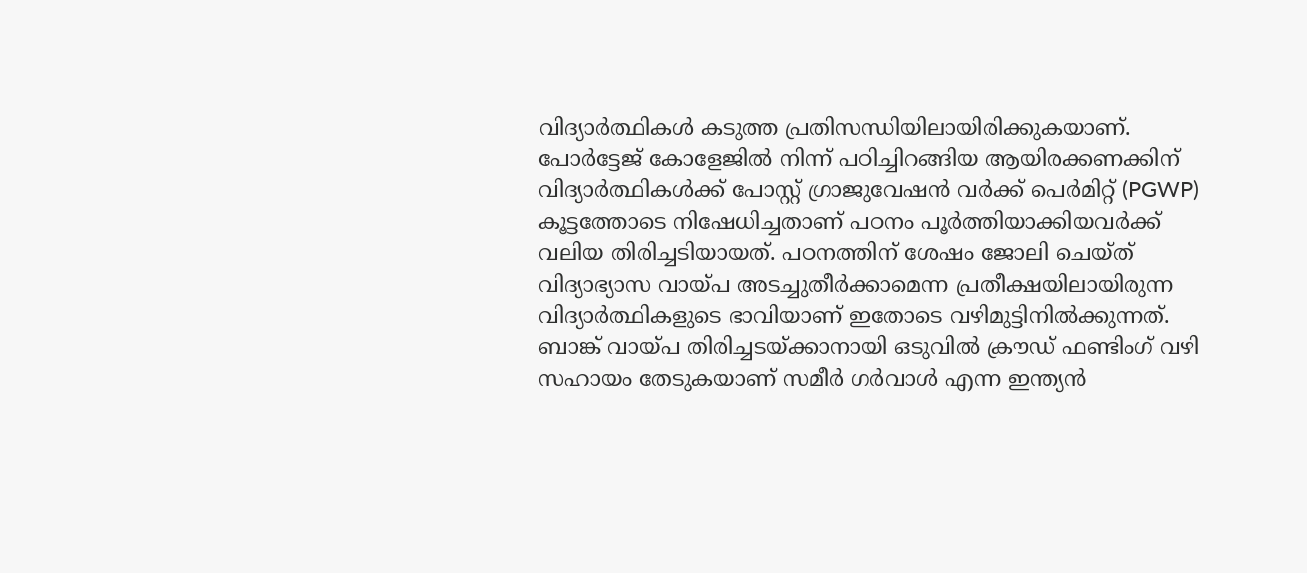വിദ്യാർത്ഥികൾ കടുത്ത പ്രതിസന്ധിയിലായിരിക്കുകയാണ്. പോർട്ടേജ് കോളേജിൽ നിന്ന് പഠിച്ചിറങ്ങിയ ആയിരക്കണക്കിന് വിദ്യാർത്ഥികൾക്ക് പോസ്റ്റ് ഗ്രാജുവേഷൻ വർക്ക് പെർമിറ്റ് (PGWP) കൂട്ടത്തോടെ നിഷേധിച്ചതാണ് പഠനം പൂർത്തിയാക്കിയവർക്ക് വലിയ തിരിച്ചടിയായത്. പഠനത്തിന് ശേഷം ജോലി ചെയ്ത് വിദ്യാഭ്യാസ വായ്പ അടച്ചുതീർക്കാമെന്ന പ്രതീക്ഷയിലായിരുന്ന വിദ്യാർത്ഥികളുടെ ഭാവിയാണ് ഇതോടെ വഴിമുട്ടിനിൽക്കുന്നത്.
ബാങ്ക് വായ്പ തിരിച്ചടയ്ക്കാനായി ഒടുവിൽ ക്രൗഡ് ഫണ്ടിംഗ് വഴി സഹായം തേടുകയാണ് സമീർ ഗർവാൾ എന്ന ഇന്ത്യൻ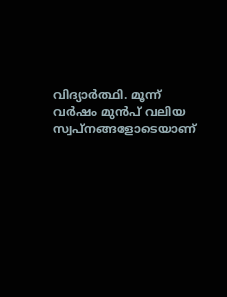വിദ്യാർത്ഥി. മൂന്ന് വർഷം മുൻപ് വലിയ സ്വപ്നങ്ങളോടെയാണ്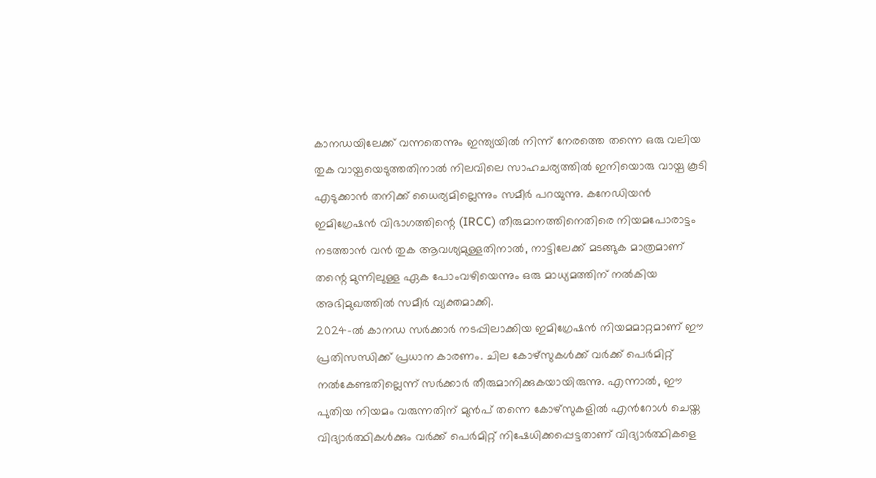കാനഡയിലേക്ക് വന്നതെന്നും ഇന്ത്യയിൽ നിന്ന് നേരത്തെ തന്നെ ഒരു വലിയ തുക വായ്പയെടുത്തതിനാൽ നിലവിലെ സാഹചര്യത്തിൽ ഇനിയൊരു വായ്പ കൂടി എടുക്കാൻ തനിക്ക് ധൈര്യമില്ലെന്നും സമീർ പറയുന്നു. കനേഡിയൻ ഇമിഗ്രേഷൻ വിഭാഗത്തിന്റെ (IRCC) തീരുമാനത്തിനെതിരെ നിയമപോരാട്ടം നടത്താൻ വൻ തുക ആവശ്യമുള്ളതിനാൽ, നാട്ടിലേക്ക് മടങ്ങുക മാത്രമാണ് തന്റെ മുന്നിലുള്ള ഏക പോംവഴിയെന്നും ഒരു മാധ്യമത്തിന് നൽകിയ അഭിമുഖത്തിൽ സമീർ വ്യക്തമാക്കി.
2024-ൽ കാനഡ സർക്കാർ നടപ്പിലാക്കിയ ഇമിഗ്രേഷൻ നിയമമാറ്റമാണ് ഈ പ്രതിസന്ധിക്ക് പ്രധാന കാരണം. ചില കോഴ്സുകൾക്ക് വർക്ക് പെർമിറ്റ് നൽകേണ്ടതില്ലെന്ന് സർക്കാർ തീരുമാനിക്കുകയായിരുന്നു. എന്നാൽ, ഈ പുതിയ നിയമം വരുന്നതിന് മുൻപ് തന്നെ കോഴ്സുകളിൽ എൻറോൾ ചെയ്ത വിദ്യാർത്ഥികൾക്കും വർക്ക് പെർമിറ്റ് നിഷേധിക്കപ്പെട്ടതാണ് വിദ്യാർത്ഥികളെ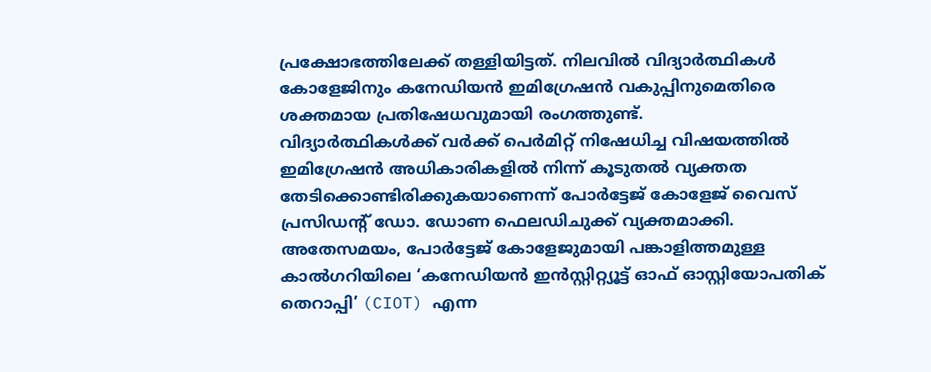പ്രക്ഷോഭത്തിലേക്ക് തള്ളിയിട്ടത്. നിലവിൽ വിദ്യാർത്ഥികൾ കോളേജിനും കനേഡിയൻ ഇമിഗ്രേഷൻ വകുപ്പിനുമെതിരെ ശക്തമായ പ്രതിഷേധവുമായി രംഗത്തുണ്ട്.
വിദ്യാർത്ഥികൾക്ക് വർക്ക് പെർമിറ്റ് നിഷേധിച്ച വിഷയത്തിൽ ഇമിഗ്രേഷൻ അധികാരികളിൽ നിന്ന് കൂടുതൽ വ്യക്തത തേടിക്കൊണ്ടിരിക്കുകയാണെന്ന് പോർട്ടേജ് കോളേജ് വൈസ് പ്രസിഡന്റ് ഡോ. ഡോണ ഫെലഡിചുക്ക് വ്യക്തമാക്കി. അതേസമയം, പോർട്ടേജ് കോളേജുമായി പങ്കാളിത്തമുള്ള കാൽഗറിയിലെ ‘കനേഡിയൻ ഇൻസ്റ്റിറ്റ്യൂട്ട് ഓഫ് ഓസ്റ്റിയോപതിക് തെറാപ്പി’ (CIOT) എന്ന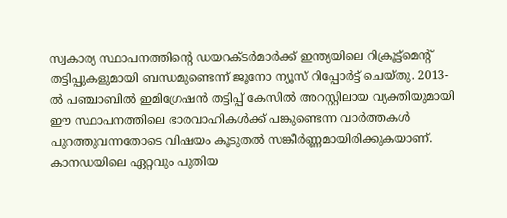സ്വകാര്യ സ്ഥാപനത്തിന്റെ ഡയറക്ടർമാർക്ക് ഇന്ത്യയിലെ റിക്രൂട്ട്മെന്റ് തട്ടിപ്പുകളുമായി ബന്ധമുണ്ടെന്ന് ജൂനോ ന്യൂസ് റിപ്പോർട്ട് ചെയ്തു. 2013-ൽ പഞ്ചാബിൽ ഇമിഗ്രേഷൻ തട്ടിപ്പ് കേസിൽ അറസ്റ്റിലായ വ്യക്തിയുമായി ഈ സ്ഥാപനത്തിലെ ഭാരവാഹികൾക്ക് പങ്കുണ്ടെന്ന വാർത്തകൾ പുറത്തുവന്നതോടെ വിഷയം കൂടുതൽ സങ്കീർണ്ണമായിരിക്കുകയാണ്.
കാനഡയിലെ ഏറ്റവും പുതിയ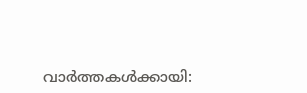വാർത്തകൾക്കായി: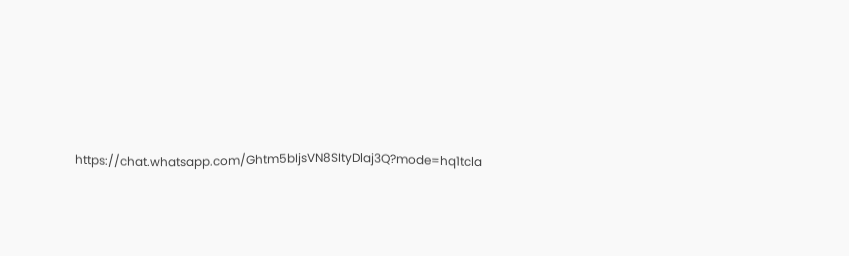https://chat.whatsapp.com/Ghtm5bIjsVN8SItyDlaj3Q?mode=hq1tcla